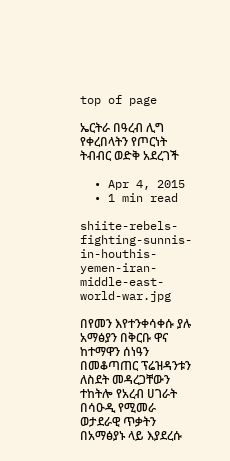top of page

ኤርትራ በዓረብ ሊግ የቀረበላትን የጦርነት ትብብር ወድቅ አደረገች

  • Apr 4, 2015
  • 1 min read

shiite-rebels-fighting-sunnis-in-houthis-yemen-iran-middle-east-world-war.jpg

በየመን እየተንቀሳቀሱ ያሉ አማፅያን በቅርቡ ዋና ከተማዋን ሰነዓን በመቆጣጠር ፕሬዝዳንቱን ለስደት መዳረጋቸውን ተከትሎ የአረብ ሀገራት በሳዑዲ የሚመራ ወታደራዊ ጥቃትን በአማፅያኑ ላይ እያደረሱ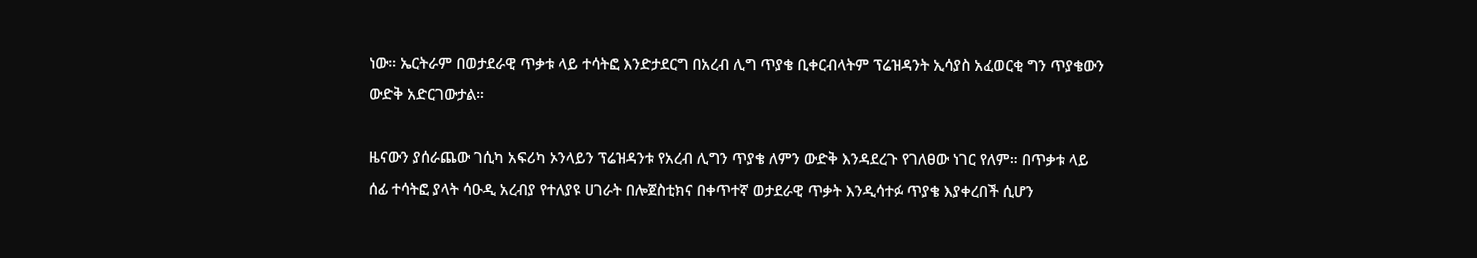ነው። ኤርትራም በወታደራዊ ጥቃቱ ላይ ተሳትፎ እንድታደርግ በአረብ ሊግ ጥያቄ ቢቀርብላትም ፕሬዝዳንት ኢሳያስ አፈወርቂ ግን ጥያቄውን ውድቅ አድርገውታል።

ዜናውን ያሰራጨው ገሲካ አፍሪካ ኦንላይን ፕሬዝዳንቱ የአረብ ሊግን ጥያቄ ለምን ውድቅ እንዳደረጉ የገለፀው ነገር የለም። በጥቃቱ ላይ ሰፊ ተሳትፎ ያላት ሳዑዲ አረብያ የተለያዩ ሀገራት በሎጀስቲክና በቀጥተኛ ወታደራዊ ጥቃት እንዲሳተፉ ጥያቄ እያቀረበች ሲሆን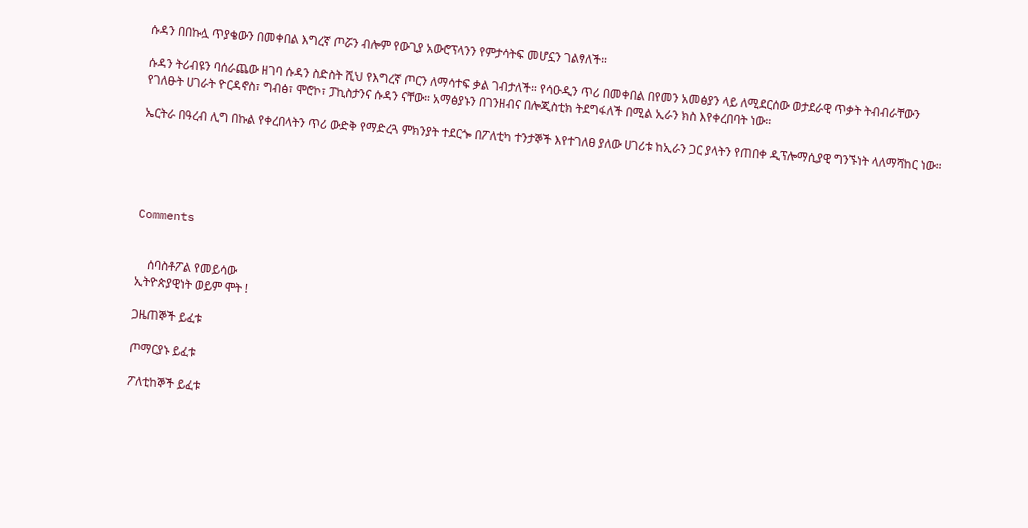ሱዳን በበኩሏ ጥያቄውን በመቀበል እግረኛ ጦሯን ብሎም የውጊያ አውሮፕላንን የምታሳትፍ መሆኗን ገልፃለች።

ሱዳን ትሪብዩን ባሰራጨው ዘገባ ሱዳን ስድስት ሺህ የእግረኛ ጦርን ለማሳተፍ ቃል ገብታለች። የሳዑዲን ጥሪ በመቀበል በየመን አመፅያን ላይ ለሚደርሰው ወታደራዊ ጥቃት ትብብራቸውን የገለፁት ሀገራት ዮርዳኖስ፣ ግብፅ፣ ሞሮኮ፣ ፓኪስታንና ሱዳን ናቸው። አማፅያኑን በገንዘብና በሎጂስቲክ ትደግፋለች በሚል ኢራን ክስ እየቀረበባት ነው።

ኤርትራ በዓረብ ሊግ በኩል የቀረበላትን ጥሪ ውድቅ የማድረጓ ምክንያት ተደርጐ በፖለቲካ ተንታኞች እየተገለፀ ያለው ሀገሪቱ ከኢራን ጋር ያላትን የጠበቀ ዲፕሎማሲያዊ ግንኙነት ላለማሻከር ነው።





Comments


    ሰባስቶፖል የመይሳው
ኢትዮጵያዊነት ወይም ሞት !

ጋዜጠኞች ይፈቱ

ጦማርያኑ ይፈቱ

ፖለቲከኞች ይፈቱ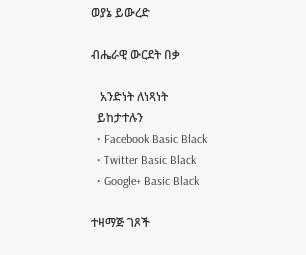ወያኔ ይውረድ

ብሔራዊ ውርደት በቃ

   አንድነት ለነጻነት
  ይከታተሉን
  • Facebook Basic Black
  • Twitter Basic Black
  • Google+ Basic Black

ተዛማጅ ገጾች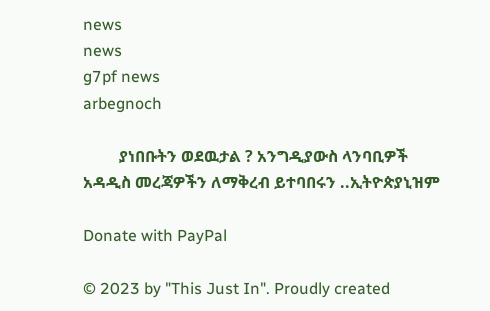news
news
g7pf news
arbegnoch

         ያነበቡትን ወደዉታል ? አንግዲያውስ ላንባቢዎች አዳዲስ መረጃዎችን ለማቅረብ ይተባበሩን ..ኢትዮጵያኒዝም

Donate with PayPal

© 2023 by "This Just In". Proudly created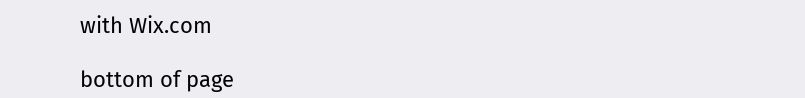with Wix.com

bottom of page